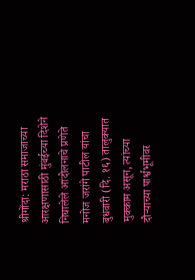श्रीगोंदा: मराठा समाजाच्या आरक्षणासाठी मुंबईच्या दिशेने निघालेले आंदोलनाचे प्रणेते मनोज जरांगे पाटील यांचा बुधवारी (दि. १६) तालुक्यात मुक्काम असून, त्यांच्या दौऱ्याच्या पार्श्वभूमीवर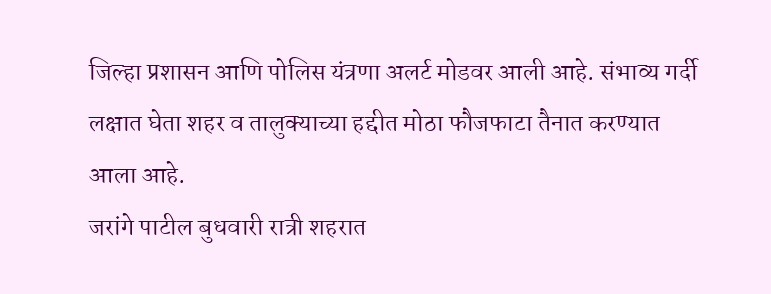जिल्हा प्रशासन आणि पोलिस यंत्रणा अलर्ट मोडवर आली आहे. संभाव्य गर्दी लक्षात घेता शहर व तालुक्याच्या हद्दीत मोठा फौजफाटा तैनात करण्यात आला आहे.
जरांगे पाटील बुधवारी रात्री शहरात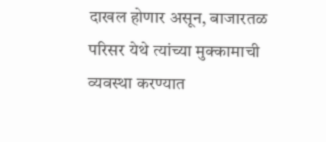दाखल होणार असून, बाजारतळ परिसर येथे त्यांच्या मुक्कामाची व्यवस्था करण्यात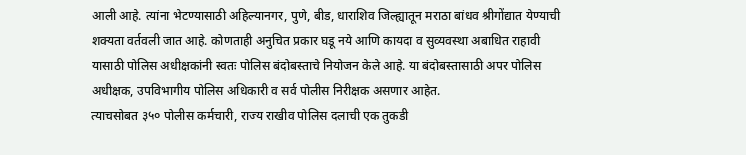आली आहे. त्यांना भेटण्यासाठी अहिल्यानगर, पुणे, बीड, धाराशिव जिल्ह्यातून मराठा बांधव श्रीगोंद्यात येण्याची शक्यता वर्तवली जात आहे. कोणताही अनुचित प्रकार घडू नये आणि कायदा व सुव्यवस्था अबाधित राहावी यासाठी पोलिस अधीक्षकांनी स्वतः पोलिस बंदोबस्ताचे नियोजन केले आहे. या बंदोबस्तासाठी अपर पोलिस अधीक्षक, उपविभागीय पोलिस अधिकारी व सर्व पोलीस निरीक्षक असणार आहेत.
त्याचसोबत ३५० पोलीस कर्मचारी, राज्य राखीव पोलिस दलाची एक तुकडी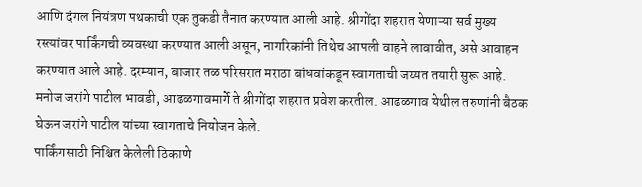आणि दंगल नियंत्रण पथकाची एक तुकडी तैनात करण्यात आली आहे. श्रीगोंदा शहरात येणाऱ्या सर्व मुख्य रस्त्यांवर पार्किंगची व्यवस्था करण्यात आली असून, नागरिकांनी तिथेच आपली वाहने लावावीत, असे आवाहन करण्यात आले आहे. दरम्यान, बाजार तळ परिसरात मराठा बांधवांकडून स्वागताची जय्यत तयारी सुरू आहे. मनोज जरांगे पाटील भावडी, आढळगावमार्गे ते श्रीगोंदा शहरात प्रवेश करतील. आढळगाव येथील तरुणांनी बैठक घेऊन जरांगे पाटील यांच्या स्वागताचे नियोजन केले.
पार्किंगसाठी निश्चित केलेली ठिकाणे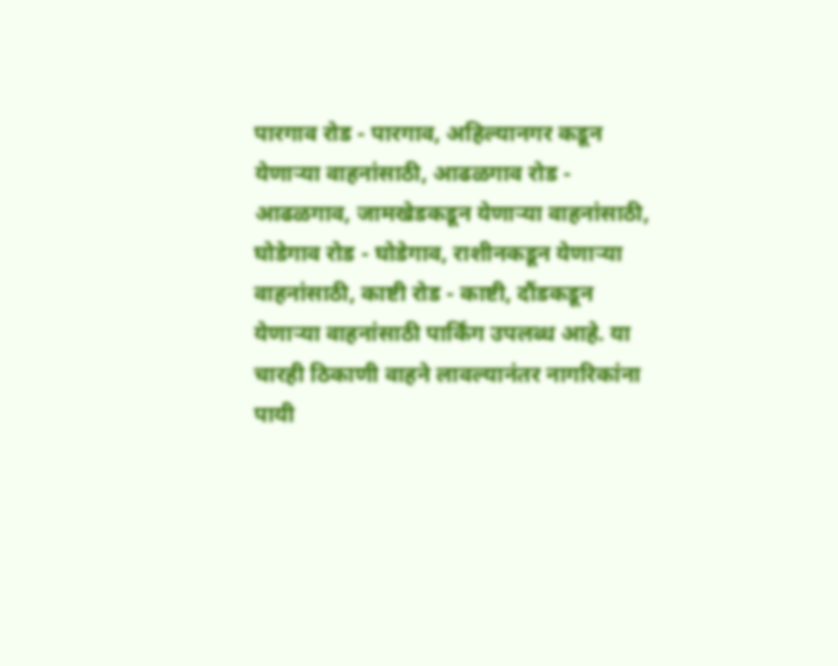पारगाव रोड - पारगाव, अहिल्यानगर कडून येणाऱ्या वाहनांसाठी, आढळगाव रोड - आढळगाव, जामखेडकडून येणाऱ्या वाहनांसाठी, घोडेगाव रोड - घोडेगाव, राशीनकडून येणाऱ्या वाहनांसाठी, काष्टी रोड - काष्टी, दौंडकडून येणाऱ्या वाहनांसाठी पार्किंग उपलब्ध आहे. या चारही ठिकाणी वाहने लावल्यानंतर नागरिकांना पायी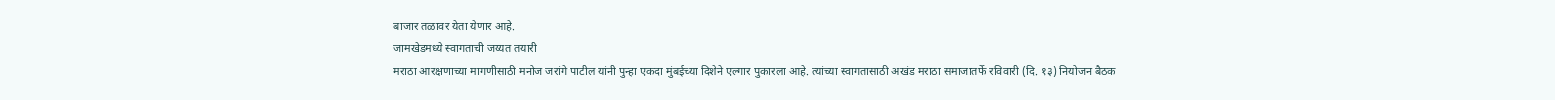बाजार तळावर येता येणार आहे.
जामखेडमध्ये स्वागताची जय्यत तयारी
मराठा आरक्षणाच्या मागणीसाठी मनोज जरांगे पाटील यांनी पुन्हा एकदा मुंबईच्या दिशेने एल्गार पुकारला आहे. त्यांच्या स्वागतासाठी अखंड मराठा समाजातर्फे रविवारी (दि. १३) नियोजन बैठक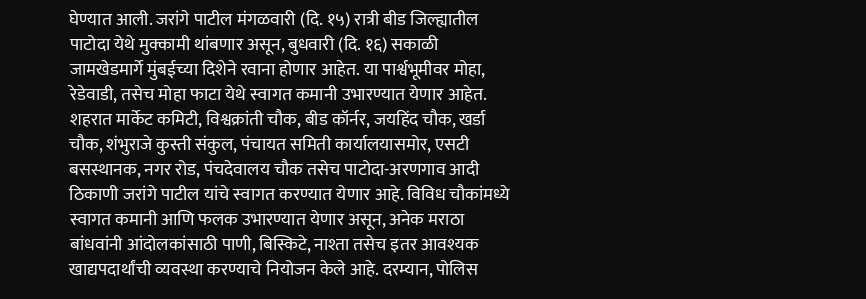घेण्यात आली. जरांगे पाटील मंगळवारी (दि. १५) रात्री बीड जिल्ह्यातील पाटोदा येथे मुक्कामी थांबणार असून, बुधवारी (दि. १६) सकाळी जामखेडमार्गे मुंबईच्या दिशेने रवाना होणार आहेत. या पार्श्वभूमीवर मोहा, रेडेवाडी, तसेच मोहा फाटा येथे स्वागत कमानी उभारण्यात येणार आहेत.
शहरात मार्केट कमिटी, विश्वक्रांती चौक, बीड कॉर्नर, जयहिंद चौक, खर्डा चौक, शंभुराजे कुस्ती संकुल, पंचायत समिती कार्यालयासमोर, एसटी बसस्थानक, नगर रोड, पंचदेवालय चौक तसेच पाटोदा-अरणगाव आदी ठिकाणी जरांगे पाटील यांचे स्वागत करण्यात येणार आहे. विविध चौकांमध्ये स्वागत कमानी आणि फलक उभारण्यात येणार असून, अनेक मराठा बांधवांनी आंदोलकांसाठी पाणी, बिस्किटे, नाश्ता तसेच इतर आवश्यक खाद्यपदार्थांची व्यवस्था करण्याचे नियोजन केले आहे. दरम्यान, पोलिस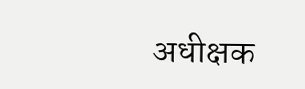अधीक्षक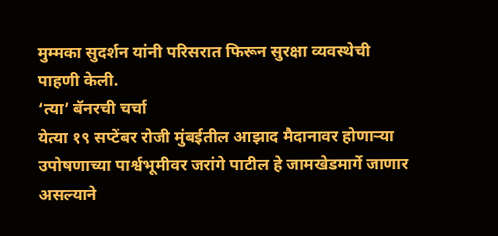मुम्मका सुदर्शन यांनी परिसरात फिरून सुरक्षा व्यवस्थेची पाहणी केली.
‘त्या’ बॅनरची चर्चा
येत्या १९ सप्टेंबर रोजी मुंबईतील आझाद मैदानावर होणाऱ्या उपोषणाच्या पार्श्वभूमीवर जरांगे पाटील हे जामखेडमार्गे जाणार असल्याने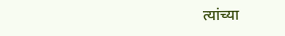त्यांच्या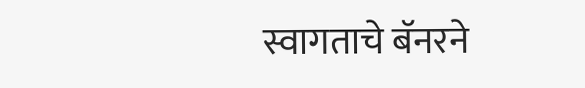स्वागताचे बॅनरने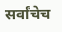सर्वांचेच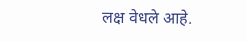लक्ष वेधले आहे.